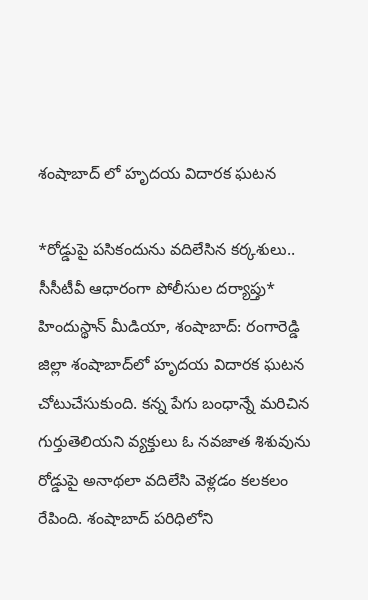శంషాబాద్ లో హృదయ విదారక ఘటన

*రోడ్డుపై పసికందును వదిలేసిన కర్కశులు.. సీసీటీవీ ఆధారంగా పోలీసుల దర్యాప్తు* హిందుస్థాన్ మీడియా, శంషాబాద్: రంగారెడ్డి జిల్లా శంషాబాద్‌లో హృదయ విదారక ఘటన చోటుచేసుకుంది. కన్న పేగు బంధాన్నే మరిచిన గుర్తుతెలియని వ్యక్తులు ఓ నవజాత శిశువును రోడ్డుపై అనాథలా వదిలేసి వెళ్లడం కలకలం రేపింది. శంషాబాద్ పరిధిలోని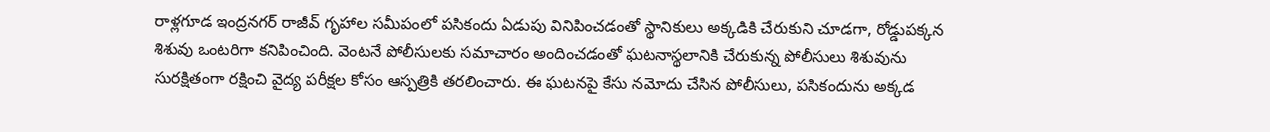రాళ్లగూడ ఇంద్రనగర్ రాజీవ్ గృహాల సమీపంలో పసికందు ఏడుపు వినిపించడంతో స్థానికులు అక్కడికి చేరుకుని చూడగా, రోడ్డుపక్కన శిశువు ఒంటరిగా కనిపించింది. వెంటనే పోలీసులకు సమాచారం అందించడంతో ఘటనాస్థలానికి చేరుకున్న పోలీసులు శిశువును సురక్షితంగా రక్షించి వైద్య పరీక్షల కోసం ఆస్పత్రికి తరలించారు. ఈ ఘటనపై కేసు నమోదు చేసిన పోలీసులు, పసికందును అక్కడ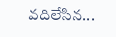వదిలేసిన...